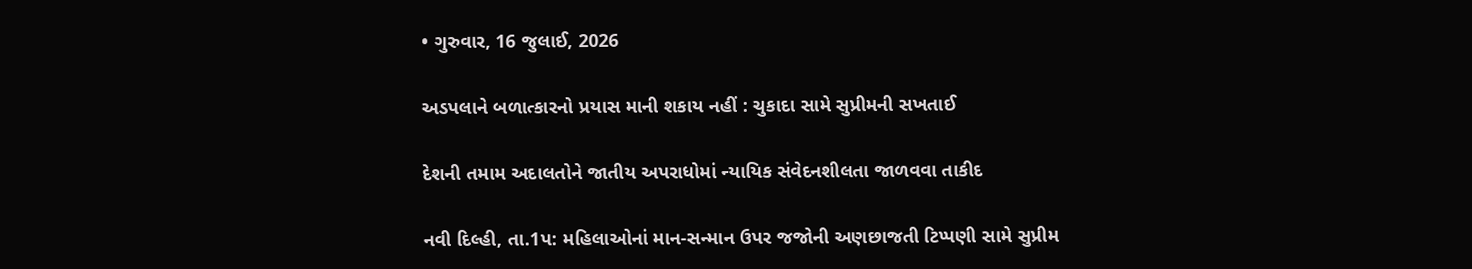• ગુરુવાર, 16 જુલાઈ, 2026

અડપલાને બળાત્કારનો પ્રયાસ માની શકાય નહીં : ચુકાદા સામે સુપ્રીમની સખતાઈ

દેશની તમામ અદાલતોને જાતીય અપરાધોમાં ન્યાયિક સંવેદનશીલતા જાળવવા તાકીદ

નવી દિલ્હી, તા.1પ: મહિલાઓનાં માન-સન્માન ઉપર જજોની અણછાજતી ટિપ્પણી સામે સુપ્રીમ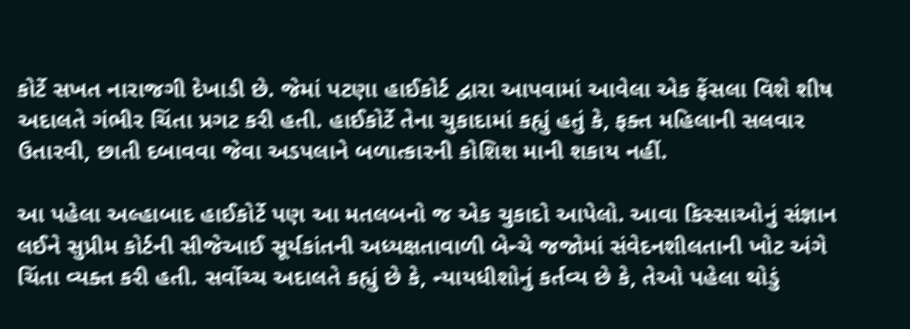કોર્ટે સખત નારાજગી દેખાડી છે. જેમાં પટણા હાઈકોર્ટ દ્વારા આપવામાં આવેલા એક ફેંસલા વિશે શીષ અદાલતે ગંભીર ચિંતા પ્રગટ કરી હતી. હાઈકોર્ટે તેના ચુકાદામાં કહ્યું હતું કે, ફક્ત મહિલાની સલવાર ઉતારવી, છાતી દબાવવા જેવા અડપલાને બળાત્કારની કોશિશ માની શકાય નહીં.

આ પહેલા અલ્હાબાદ હાઈકોર્ટે પણ આ મતલબનો જ એક ચુકાદો આપેલો. આવા કિસ્સાઓનું સંજ્ઞાન લઈને સુપ્રીમ કોર્ટની સીજેઆઈ સૂર્યકાંતની અધ્યક્ષતાવાળી બેન્ચે જજોમાં સંવેદનશીલતાની ખોટ અંગે ચિંતા વ્યક્ત કરી હતી. સર્વોચ્ચ અદાલતે કહ્યું છે કે, ન્યાયધીશોનું કર્તવ્ય છે કે, તેઓ પહેલા થોડું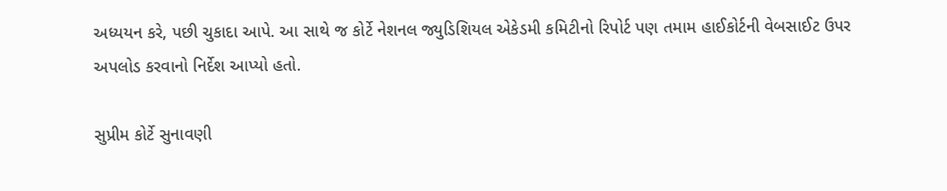અધ્યયન કરે, પછી ચુકાદા આપે. આ સાથે જ કોર્ટે નેશનલ જ્યુડિશિયલ એકેડમી કમિટીનો રિપોર્ટ પણ તમામ હાઈકોર્ટની વેબસાઈટ ઉપર અપલોડ કરવાનો નિર્દેશ આપ્યો હતો.

સુપ્રીમ કોર્ટે સુનાવણી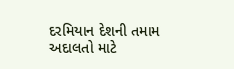દરમિયાન દેશની તમામ અદાલતો માટે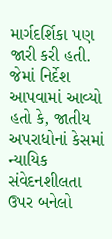માર્ગદર્શિકા પણ જારી કરી હતી. જેમાં નિર્દેશ આપવામાં આવ્યો હતો કે, જાતીય અપરાધોનાં કેસમાં ન્યાયિક સંવેદનશીલતા ઉપર બનેલો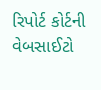રિપોર્ટ કોર્ટની વેબસાઈટો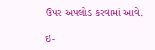ઉપર અપલોડ કરવામાં આવે.

ઇ-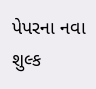પેપરના નવા શુલ્ક